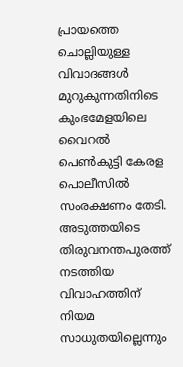പ്രായത്തെ ചൊല്ലിയുള്ള വിവാദങ്ങള്‍ മുറുകുന്നതിനിടെ  കുംഭമേളയിലെ വൈറല്‍ പെണ്‍കുട്ടി കേരള പൊലീസില്‍ സംരക്ഷണം തേടി. അടുത്തയിടെ തിരുവനന്തപുരത്ത് നടത്തിയ വിവാഹത്തിന് നിയമ സാധുതയില്ലെന്നും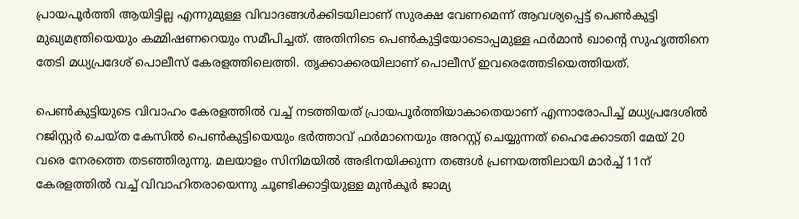പ്രായപൂര്‍ത്തി ആയിട്ടില്ല എന്നുമുള്ള വിവാദങ്ങള്‍ക്കിടയിലാണ് സുരക്ഷ വേണമെന്ന് ആവശ്യപ്പെട്ട് പെണ്‍കുട്ടി മുഖ്യമന്ത്രിയെയും കമ്മിഷണറെയും സമീപിച്ചത്. അതിനിടെ പെണ്‍കുട്ടിയോടൊപ്പമുള്ള ഫര്‍മാന്‍ ഖാന്‍റെ സുഹൃത്തിനെ തേടി മധ്യപ്രദേശ് പൊലീസ് കേരളത്തിലെത്തി. തൃക്കാക്കരയിലാണ് പൊലീസ് ഇവരെത്തേടിയെത്തിയത്.

പെണ്‍കുട്ടിയുടെ വിവാഹം കേരളത്തില്‍ വച്ച് നടത്തിയത് പ്രായപൂര്‍ത്തിയാകാതെയാണ് എന്നാരോപിച്ച് മധ്യപ്രദേശില്‍ റജിസ്റ്റര്‍ ചെയ്ത കേസില്‍ പെണ്‍കുട്ടിയെയും ഭര്‍ത്താവ് ഫര്‍മാനെയും അറസ്റ്റ് ചെയ്യുന്നത് ഹൈക്കോടതി മേയ് 20 വരെ നേരത്തെ തടഞ്ഞിരുന്നു. മലയാളം സിനിമയിൽ അഭിനയിക്കുന്ന തങ്ങൾ പ്രണയത്തിലായി മാർച്ച് 11ന് കേരളത്തിൽ വച്ച് വിവാഹിതരായെന്നു ചൂണ്ടിക്കാട്ടിയുള്ള മുൻകൂർ ജാമ്യ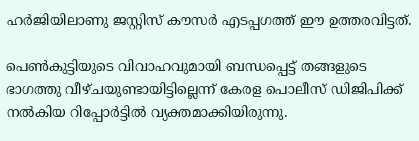ഹർജിയിലാണു ജസ്റ്റിസ് കൗസർ എടപ്പഗത്ത് ഈ ഉത്തരവിട്ടത്.

പെൺകുട്ടിയുടെ വിവാഹവുമായി ബന്ധപ്പെട്ട് തങ്ങളുടെ ഭാഗത്തു വീഴ്ചയുണ്ടായിട്ടില്ലെന്ന് കേരള പൊലീസ് ഡിജിപിക്ക് നല്‍കിയ റിപ്പോര്‍ട്ടില്‍ വ്യക്തമാക്കിയിരുന്നു.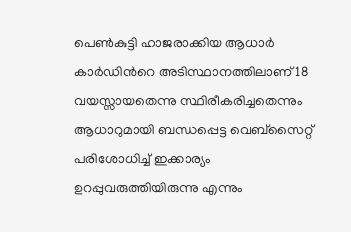പെൺകുട്ടി ഹാജരാക്കിയ ആധാർ കാർഡിന്‍റെ അടിസ്ഥാനത്തിലാണ് 18 വയസ്സായതെന്നു സ്ഥിരീകരിച്ചതെന്നും ആധാറുമായി ബന്ധപ്പെട്ട വെബ്സൈറ്റ് പരിശോധിച്ച് ഇക്കാര്യം ഉറപ്പുവരുത്തിയിരുന്നു എന്നും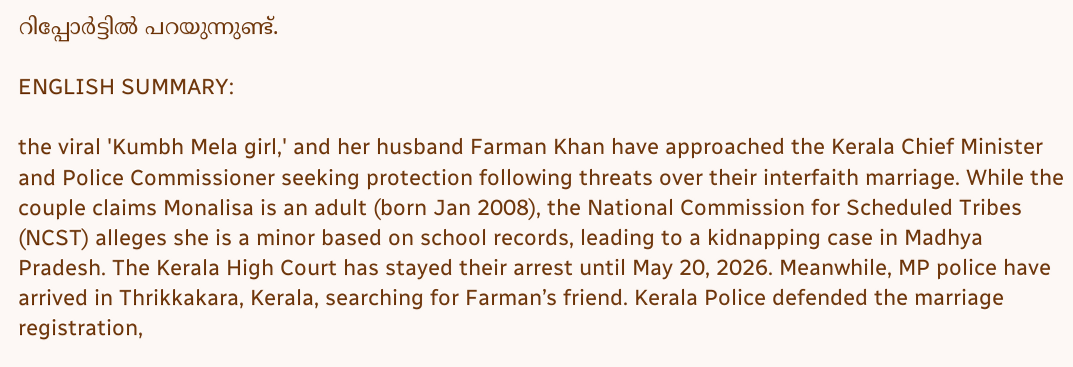റിപ്പോര്‍ട്ടില്‍ പറയുന്നുണ്ട്.

ENGLISH SUMMARY:

the viral 'Kumbh Mela girl,' and her husband Farman Khan have approached the Kerala Chief Minister and Police Commissioner seeking protection following threats over their interfaith marriage. While the couple claims Monalisa is an adult (born Jan 2008), the National Commission for Scheduled Tribes (NCST) alleges she is a minor based on school records, leading to a kidnapping case in Madhya Pradesh. The Kerala High Court has stayed their arrest until May 20, 2026. Meanwhile, MP police have arrived in Thrikkakara, Kerala, searching for Farman’s friend. Kerala Police defended the marriage registration,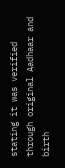stating it was verified through original Aadhaar and birth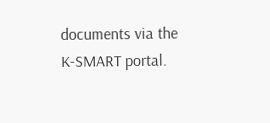documents via the K-SMART portal.